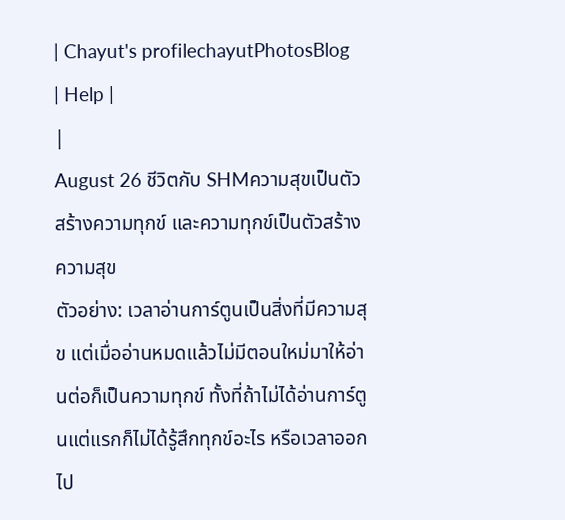| Chayut's profilechayutPhotosBlog | Help |
|
August 26 ชีวิตกับ SHMความสุขเป็นตัวสร้างความทุกข์ และความทุกข์เป็นตัวสร้างความสุข
ตัวอย่าง: เวลาอ่านการ์ตูนเป็นสิ่งที่มีความสุข แต่เมื่ออ่านหมดแล้วไม่มีตอนใหม่มาให้อ่านต่อก็เป็นความทุกข์ ทั้งที่ถ้าไม่ได้อ่านการ์ตูนแต่แรกก็ไม่ได้รู้สึกทุกข์อะไร หรือเวลาออกไป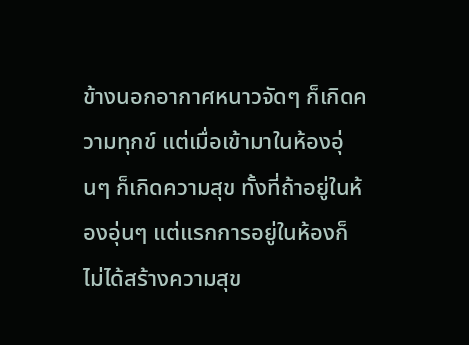ข้างนอกอากาศหนาวจัดๆ ก็เกิดความทุกข์ แต่เมื่อเข้ามาในห้องอุ่นๆ ก็เกิดความสุข ทั้งที่ถ้าอยู่ในห้องอุ่นๆ แต่แรกการอยู่ในห้องก็ไม่ได้สร้างความสุข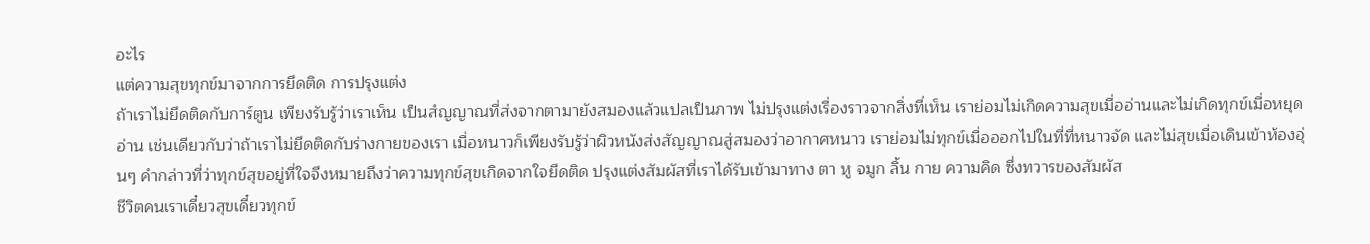อะไร
แต่ความสุขทุกข์มาจากการยึดติด การปรุงแต่ง
ถ้าเราไม่ยึดติดกับการ์ตูน เพียงรับรู้ว่าเราเห็น เป็นสํญญาณที่ส่งจากตามายังสมองแล้วแปลเป็นภาพ ไม่ปรุงแต่งเรื่องราวจากสิ่งที่เห็น เราย่อมไม่เกิดความสุขเมื่ออ่านและไม่เกิดทุกข์เมื่อหยุดอ่าน เช่นเดียวกับว่าถ้าเราไม่ยึดติดกับร่างกายของเรา เมื่อหนาวก็เพียงรับรู้ว่าผิวหนังส่งสัญญาณสู่สมองว่าอากาศหนาว เราย่อมไม่ทุกข์เมื่อออกไปในที่ที่หนาวจัด และไม่สุขเมื่อเดินเข้าห้องอุ่นๆ คำกล่าวที่ว่าทุกข์สุขอยู่ที่ใจจึงหมายถึงว่าความทุกข์สุขเกิดจากใจยึดติด ปรุงแต่งสัมผัสที่เราได้รับเข้ามาทาง ตา หู จมูก ลิ้น กาย ความคิด ซึ่งทวารของสัมผัส
ชีวิตคนเราเดี๋ยวสุขเดี๋ยวทุกข์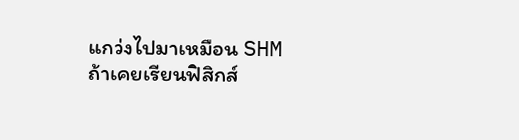แกว่งไปมาเหมือน SHM
ถ้าเคยเรียนฟิสิกส์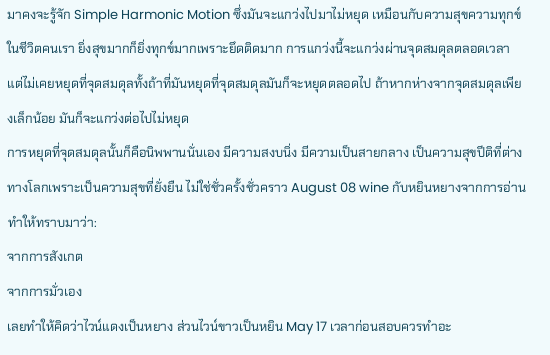มาคงจะรู้จัก Simple Harmonic Motion ซึ่งมันจะแกว่งไปมาไม่หยุด เหมือนกับความสุขความทุกข์ในชีวิตคนเรา ยิ่งสุขมากก็ยิ่งทุกข์มากเพราะยึดติดมาก การแกว่งนี้จะแกว่งผ่านจุดสมดุลตลอดเวลา แต่ไม่เคยหยุดที่จุดสมดุลทั้งถ้าที่มันหยุดที่จุดสมดุลมันก็จะหยุดตลอดไป ถ้าหากห่างจากจุดสมดุลเพียงเล็กน้อย มันก็จะแกว่งต่อไปไม่หยุด
การหยุดที่จุดสมดุลนั้นก็คือนิพพานนั่นเอง มีความสงบนิ่ง มีความเป็นสายกลาง เป็นความสุขปีติที่ต่างทางโลกเพราะเป็นความสุขที่ยั่งยืน ไม่ใช่ชั่วครั้งชั่วคราว August 08 wine กับหยินหยางจากการอ่านทำให้ทราบมาว่า:
จากการสังเกต
จากการมั่วเอง
เลยทำให้คิดว่าไวน์แดงเป็นหยาง ส่วนไวน์ขาวเป็นหยิน May 17 เวลาก่อนสอบควรทำอะ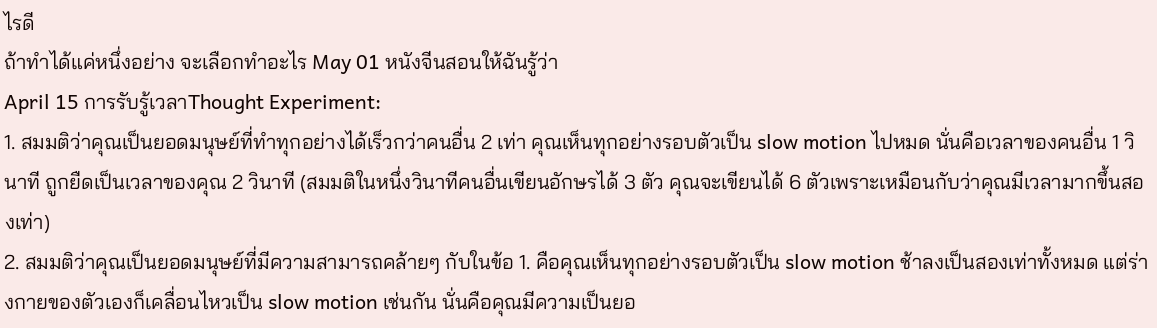ไรดี
ถ้าทำได้แค่หนึ่งอย่าง จะเลือกทำอะไร May 01 หนังจีนสอนให้ฉันรู้ว่า
April 15 การรับรู้เวลาThought Experiment:
1. สมมติว่าคุณเป็นยอดมนุษย์ที่ทำทุกอย่างได้เร็วกว่าคนอื่น 2 เท่า คุณเห็นทุกอย่างรอบตัวเป็น slow motion ไปหมด นั่นคือเวลาของคนอื่น 1 วินาที ถูกยืดเป็นเวลาของคุณ 2 วินาที (สมมติในหนึ่งวินาทีคนอื่นเขียนอักษรได้ 3 ตัว คุณจะเขียนได้ 6 ตัวเพราะเหมือนกับว่าคุณมีเวลามากขึ้นสองเท่า)
2. สมมติว่าคุณเป็นยอดมนุษย์ที่มีความสามารถคล้ายๆ กับในข้อ 1. คือคุณเห็นทุกอย่างรอบตัวเป็น slow motion ช้าลงเป็นสองเท่าทั้งหมด แต่ร่างกายของตัวเองก็เคลื่อนไหวเป็น slow motion เช่นกัน นั่นคือคุณมีความเป็นยอ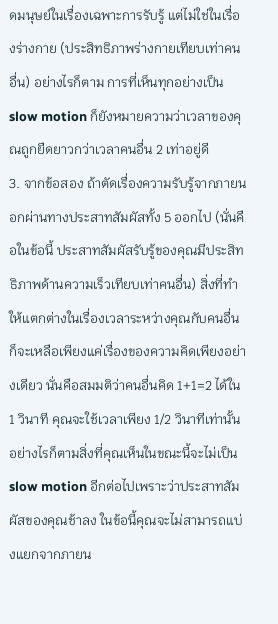ดมนุษย์ในเรื่องเฉพาะการรับรู้ แต่ไม่ใช่ในเรื่องร่างกาย (ประสิทธิภาพร่างกายเทียบเท่าคนอื่น) อย่างไรก็ตาม การที่เห็นทุกอย่างเป็น slow motion ก็ยังหมายความว่าเวลาของคุณถูกยืดยาวกว่าเวลาคนอื่น 2 เท่าอยู่ดี
3. จากข้อสอง ถ้าตัดเรื่องความรับรู้จากภายนอกผ่านทางประสาทสัมผัสทั้ง 5 ออกไป (นั่นคือในข้อนี้ ประสาทสัมผัสรับรู้ของคุณมีประสิทธิภาพด้านความเร็วเทียบเท่าคนอื่น) สิ่งที่ทำให้แตกต่างในเรื่องเวลาระหว่างคุณกับคนอื่นก็จะเหลือเพียงแค่เรื่องของความคิดเพียงอย่างเดียว นั่นคือสมมติว่าคนอื่นคิด 1+1=2 ได้ใน 1 วินาที คุณจะใช้เวลาเพียง 1/2 วินาทีเท่านั้น อย่างไรก็ตามสิ่งที่คุณเห็นในขณะนี้จะไม่เป็น slow motion อีกต่อไปเพราะว่าประสาทสัมผัสของคุณช้าลง ในข้อนี้คุณจะไม่สามารถแบ่งแยกจากภายน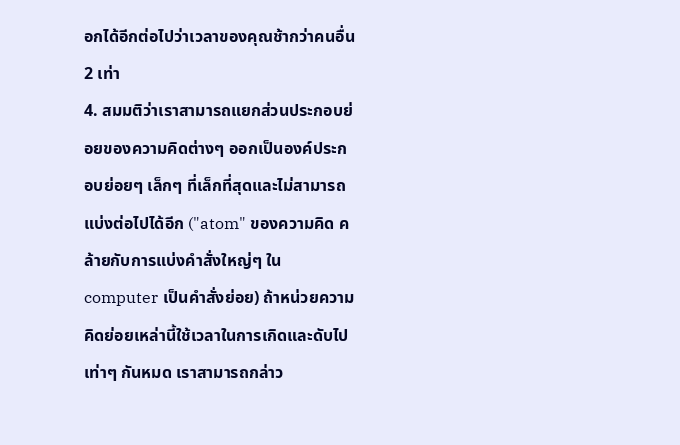อกได้อีกต่อไปว่าเวลาของคุณช้ากว่าคนอื่น 2 เท่า
4. สมมติว่าเราสามารถแยกส่วนประกอบย่อยของความคิดต่างๆ ออกเป็นองค์ประกอบย่อยๆ เล็กๆ ที่เล็กที่สุดและไม่สามารถแบ่งต่อไปได้อีก ("atom" ของความคิด คล้ายกับการแบ่งคำสั่งใหญ่ๆ ใน computer เป็นคำสั่งย่อย) ถ้าหน่วยความคิดย่อยเหล่านี้ใช้เวลาในการเกิดและดับไปเท่าๆ กันหมด เราสามารถกล่าว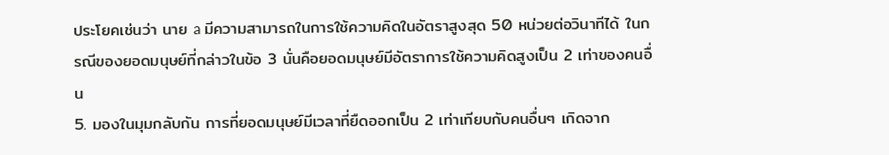ประโยคเช่นว่า นาย a มีความสามารถในการใช้ความคิดในอัตราสูงสุด 50 หน่วยต่อวินาทีได้ ในกรณีของยอดมนุษย์ที่กล่าวในข้อ 3 นั่นคือยอดมนุษย์มีอัตราการใช้ความคิดสูงเป็น 2 เท่าของคนอื่น
5. มองในมุมกลับกัน การที่ยอดมนุษย์มีเวลาที่ยืดออกเป็น 2 เท่าเทียบกับคนอื่นๆ เกิดจาก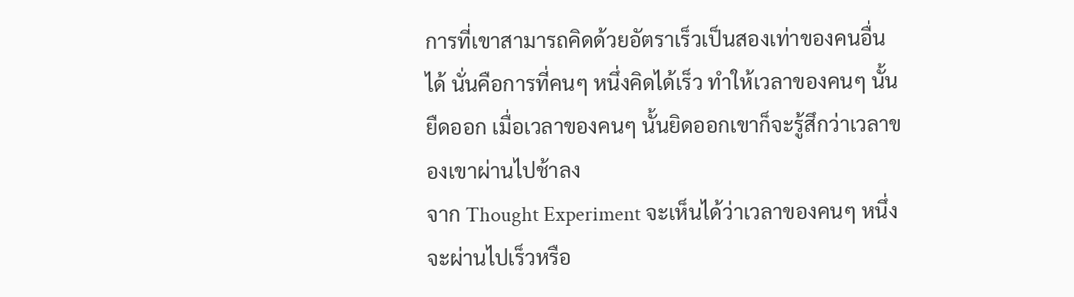การที่เขาสามารถคิดด้วยอัตราเร็วเป็นสองเท่าของคนอื่นได้ นั่นคือการที่คนๆ หนึ่งคิดได้เร็ว ทำให้เวลาของคนๆ นั้นยืดออก เมื่อเวลาของคนๆ นั้นยิดออกเขาก็จะรู้สึกว่าเวลาของเขาผ่านไปช้าลง
จาก Thought Experiment จะเห็นได้ว่าเวลาของคนๆ หนึ่งจะผ่านไปเร็วหรือ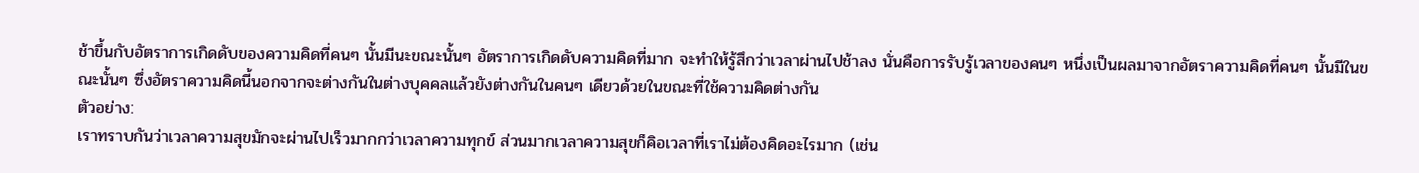ช้าขึ้นกับอัตราการเกิดดับของความคิดที่คนๆ นั้นมีนะขณะนั้นๆ อัตราการเกิดดับความคิดที่มาก จะทำให้รู้สึกว่าเวลาผ่านไปช้าลง นั่นคือการรับรู้เวลาของคนๆ หนึ่งเป็นผลมาจากอัตราความคิดที่คนๆ นั้นมีในขณะนั้นๆ ซึ่งอัตราความคิดนี้นอกจากจะต่างกันในต่างบุคคลแล้วยังต่างกันในคนๆ เดียวด้วยในขณะที่ใช้ความคิดต่างกัน
ตัวอย่าง:
เราทราบกันว่าเวลาความสุขมักจะผ่านไปเร็วมากกว่าเวลาความทุกข์ ส่วนมากเวลาความสุขก็คิอเวลาที่เราไม่ต้องคิดอะไรมาก (เช่น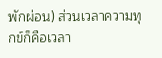พักผ่อน) ส่วนเวลาความทุกข์ก็คือเวลา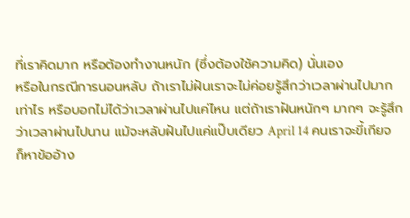ที่เราคิดมาก หรือต้องทำงานหนัก (ซึ่งต้องใช้ความคิด) นั่นเอง
หรือในกรณีการนอนหลับ ถ้าเราไม่ฝันเราจะไม่ค่อยรู้สึกว่าเวลาผ่านไปมากเท่าไร หรือบอกไม่ได้ว่าเวลาผ่านไปแค่ไหน แต่ถ้าเราฝันหนักๆ มากๆ จะรู้สึกว่าเวลาผ่านไปนาน แม้จะหลับฝันไปแค่แป๊บเดียว April 14 คนเราจะขี้เกียจก็หาข้ออ้าง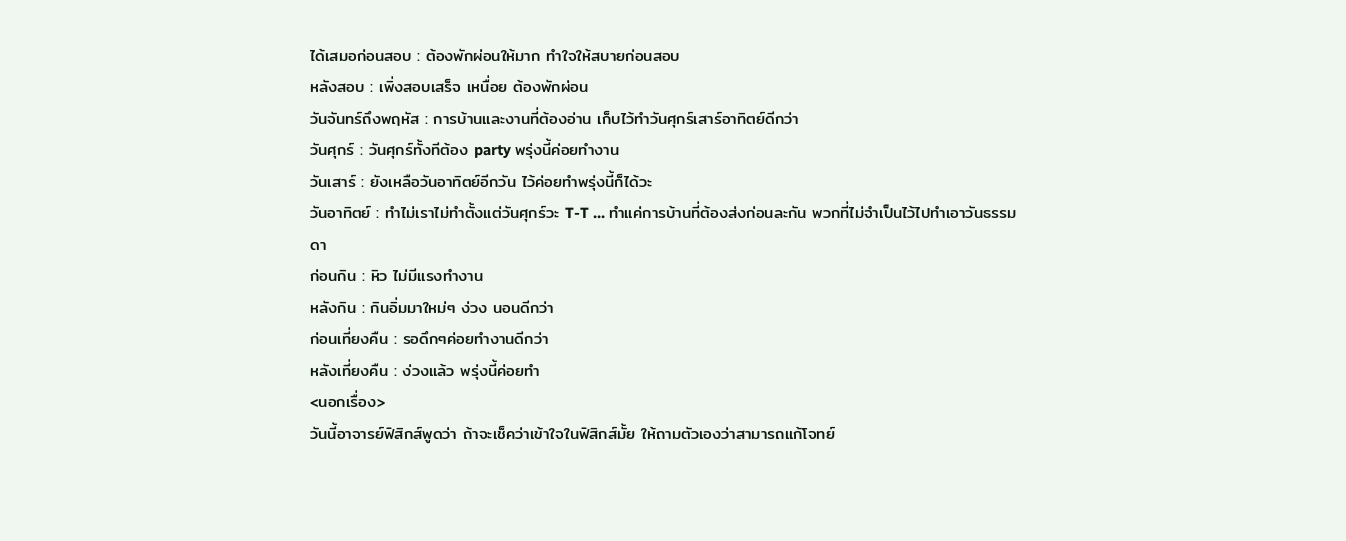ได้เสมอก่อนสอบ : ต้องพักผ่อนให้มาก ทำใจให้สบายก่อนสอบ
หลังสอบ : เพิ่งสอบเสร็จ เหนื่อย ต้องพักผ่อน
วันจันทร์ถึงพฤหัส : การบ้านและงานที่ต้องอ่าน เก็บไว้ทำวันศุกร์เสาร์อาทิตย์ดีกว่า
วันศุกร์ : วันศุกร์ทั้งทีต้อง party พรุ่งนี้ค่อยทำงาน
วันเสาร์ : ยังเหลือวันอาทิตย์อีกวัน ไว้ค่อยทำพรุ่งนี้ก็ได้วะ
วันอาทิตย์ : ทำไม่เราไม่ทำตั้งแต่วันศุกร์วะ T-T ... ทำแค่การบ้านที่ต้องส่งก่อนละกัน พวกที่ไม่จำเป็นไว้ไปทำเอาวันธรรมดา
ก่อนกิน : หิว ไม่มีแรงทำงาน
หลังกิน : กินอิ่มมาใหม่ๆ ง่วง นอนดีกว่า
ก่อนเที่ยงคืน : รอดึกๆค่อยทำงานดีกว่า
หลังเที่ยงคืน : ง่วงแล้ว พรุ่งนี้ค่อยทำ
<นอกเรื่อง>
วันนี้อาจารย์ฟิสิกส์พูดว่า ถ้าจะเช็คว่าเข้าใจในฟิสิกส์มั้ย ให้ถามตัวเองว่าสามารถแก้โจทย์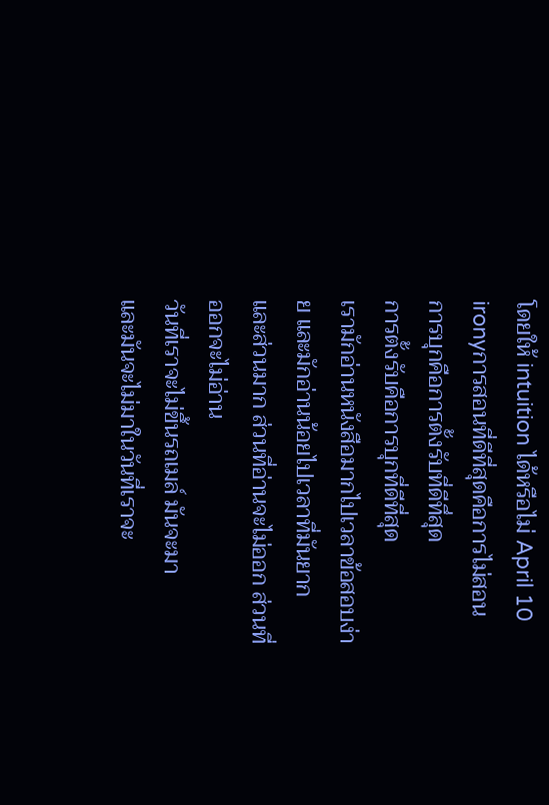โดยให้ intuition ได้หรือไม่ April 10 ironyการสอนที่ดีที่สุดคือการไม่สอน
การบุกคือการตั้งรับที่ดีทึ่สุด
การตั้งรับคือการบุกที่ดีที่สุด
เรามักอ่านหนังสือมากไปเวลาข้อสอบง่าย และมักอ่านน้อยไปเวลาที่มันยาก
และส่วนมาก ส่วนที่อ่านจะไม่ออก ส่วนที่ออกจะไม่อ่าน
วันที่เราจะไม่ขึ้นรถเมล์ มันจะมา
และมันจะไม่มาในวันที่เราจะ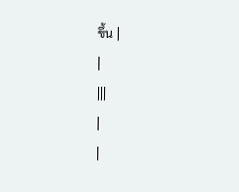ขึ้น |
|
|||
|
|